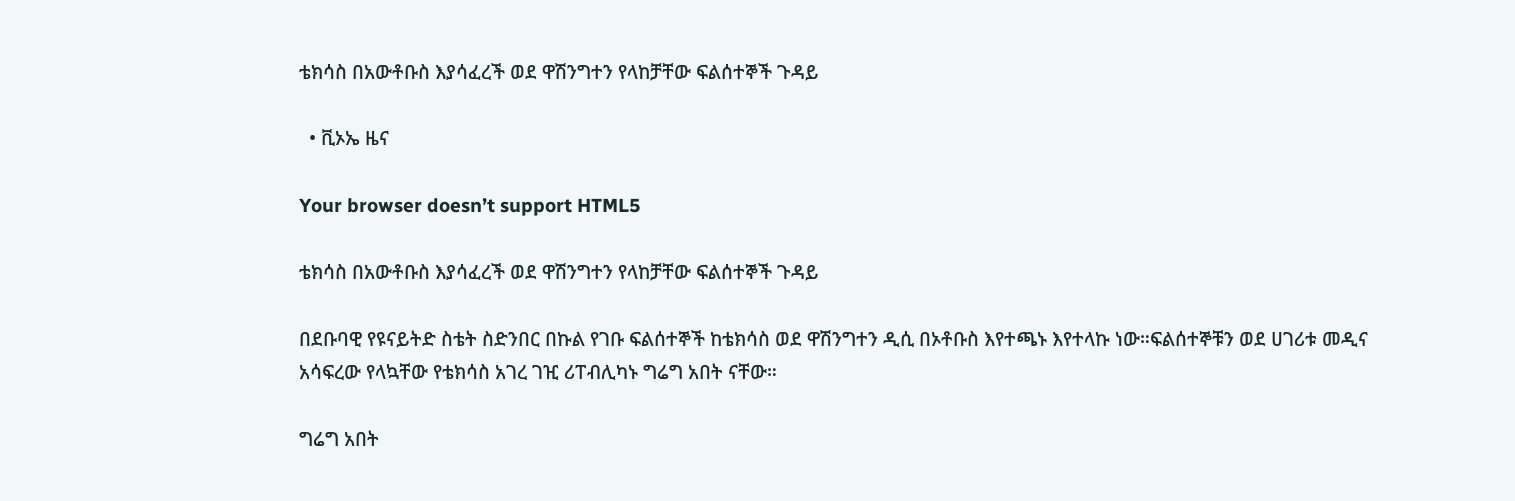ቴክሳስ በአውቶቡስ እያሳፈረች ወደ ዋሽንግተን የላከቻቸው ፍልሰተኞች ጉዳይ

  • ቪኦኤ ዜና

Your browser doesn’t support HTML5

ቴክሳስ በአውቶቡስ እያሳፈረች ወደ ዋሽንግተን የላከቻቸው ፍልሰተኞች ጉዳይ

በደቡባዊ የዩናይትድ ስቴት ስድንበር በኩል የገቡ ፍልሰተኞች ከቴክሳስ ወደ ዋሽንግተን ዲሲ በኦቶቡስ እየተጫኑ እየተላኩ ነው።ፍልሰተኞቹን ወደ ሀገሪቱ መዲና አሳፍረው የላኳቸው የቴክሳስ አገረ ገዢ ሪፐብሊካኑ ግሬግ አበት ናቸው።

ግሬግ አበት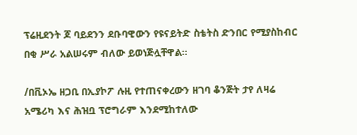ፕሬዚደንት ጆ ባይደንን ደቡባዊውን የዩናይትድ ስቴትስ ድንበር የሚያስከብር በቂ ሥራ አልሠሩም ብለው ይወነጅሏቸዋል።

/በቪኦኤ ዘጋቢ በኢያኮፖ ሉዚ የተጠናቀረውን ዘገባ ቆንጅት ታየ ለዛሬ አሜሪካ እና ሕዝቧ ፕሮግራም እንደሚከተለው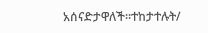አሰናድታዋለች።ተከታተሉት/